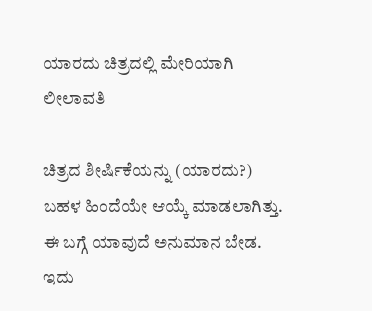ಯಾರದು ಚಿತ್ರದಲ್ಲಿ ಮೇರಿಯಾಗಿ ಲೀಲಾವತಿ

ಚಿತ್ರದ ಶೀರ್ಷಿಕೆಯನ್ನು (ಯಾರದು?) ಬಹಳ ಹಿಂದೆಯೇ ಆಯ್ಕೆ ಮಾಡಲಾಗಿತ್ತು. ಈ ಬಗ್ಗೆ ಯಾವುದೆ ಅನುಮಾನ ಬೇಡ. ಇದು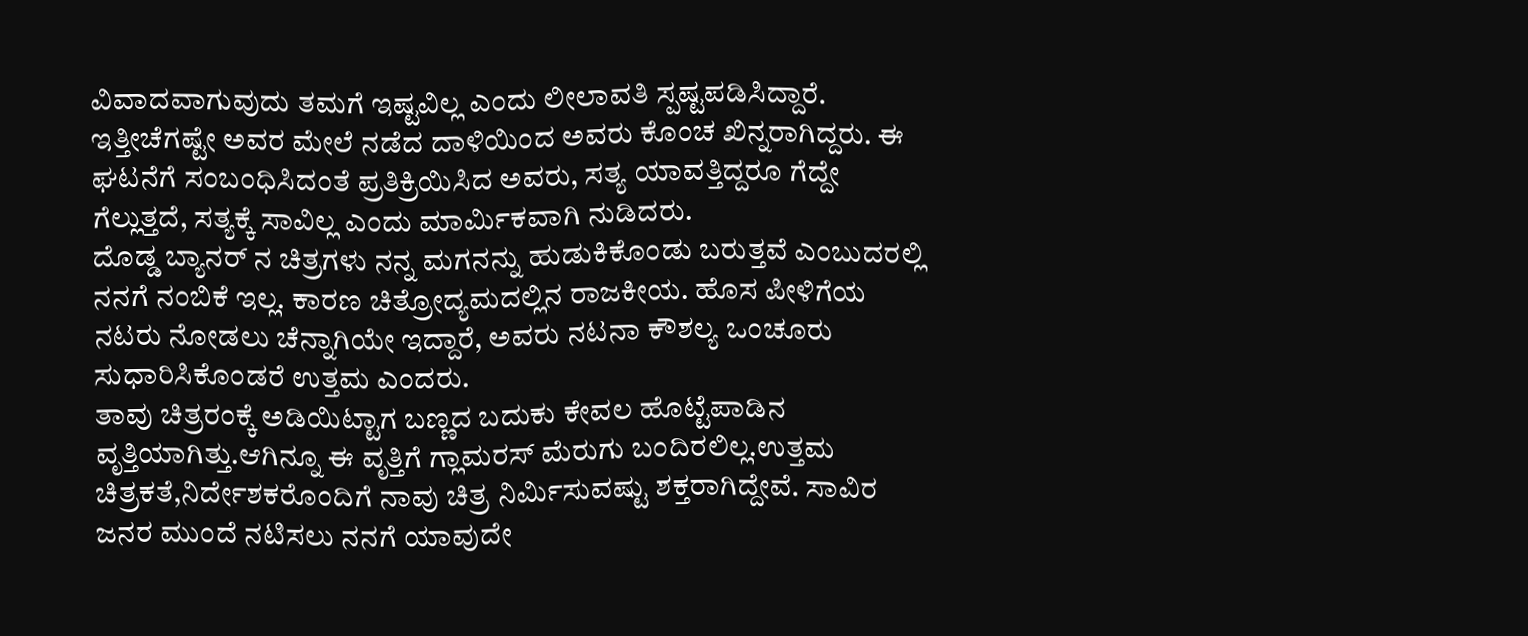ವಿವಾದವಾಗುವುದು ತಮಗೆ ಇಷ್ಟವಿಲ್ಲ ಎಂದು ಲೀಲಾವತಿ ಸ್ಪಷ್ಟಪಡಿಸಿದ್ದಾರೆ. ಇತ್ತೀಚೆಗಷ್ಟೇ ಅವರ ಮೇಲೆ ನಡೆದ ದಾಳಿಯಿಂದ ಅವರು ಕೊಂಚ ಖಿನ್ನರಾಗಿದ್ದರು. ಈ ಘಟನೆಗೆ ಸಂಬಂಧಿಸಿದಂತೆ ಪ್ರತಿಕ್ರಿಯಿಸಿದ ಅವರು, ಸತ್ಯ ಯಾವತ್ತಿದ್ದರೂ ಗೆದ್ದೇ ಗೆಲ್ಲುತ್ತದೆ, ಸತ್ಯಕ್ಕೆ ಸಾವಿಲ್ಲ ಎಂದು ಮಾರ್ಮಿಕವಾಗಿ ನುಡಿದರು.
ದೊಡ್ಡ ಬ್ಯಾನರ್ ನ ಚಿತ್ರಗಳು ನನ್ನ ಮಗನನ್ನು ಹುಡುಕಿಕೊಂಡು ಬರುತ್ತವೆ ಎಂಬುದರಲ್ಲಿ ನನಗೆ ನಂಬಿಕೆ ಇಲ್ಲ. ಕಾರಣ ಚಿತ್ರೋದ್ಯಮದಲ್ಲಿನ ರಾಜಕೀಯ. ಹೊಸ ಪೀಳಿಗೆಯ ನಟರು ನೋಡಲು ಚೆನ್ನಾಗಿಯೇ ಇದ್ದಾರೆ, ಅವರು ನಟನಾ ಕೌಶಲ್ಯ ಒಂಚೂರು ಸುಧಾರಿಸಿಕೊಂಡರೆ ಉತ್ತಮ ಎಂದರು.
ತಾವು ಚಿತ್ರರಂಕ್ಕೆ ಅಡಿಯಿಟ್ಟಾಗ ಬಣ್ಣದ ಬದುಕು ಕೇವಲ ಹೊಟ್ಟೆಪಾಡಿನ ವೃತ್ತಿಯಾಗಿತ್ತು.ಆಗಿನ್ನೂ ಈ ವೃತ್ತಿಗೆ ಗ್ಲಾಮರಸ್ ಮೆರುಗು ಬಂದಿರಲಿಲ್ಲ.ಉತ್ತಮ ಚಿತ್ರಕತೆ,ನಿರ್ದೇಶಕರೊಂದಿಗೆ ನಾವು ಚಿತ್ರ ನಿರ್ಮಿಸುವಷ್ಟು ಶಕ್ತರಾಗಿದ್ದೇವೆ. ಸಾವಿರ ಜನರ ಮುಂದೆ ನಟಿಸಲು ನನಗೆ ಯಾವುದೇ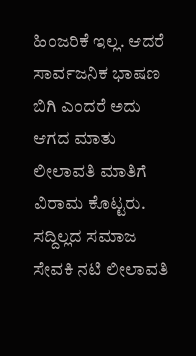ಹಿಂಜರಿಕೆ ಇಲ್ಲ. ಆದರೆ ಸಾರ್ವಜನಿಕ ಭಾಷಣ ಬಿಗಿ ಎಂದರೆ ಅದು ಆಗದ ಮಾತು ಲೀಲಾವತಿ ಮಾತಿಗೆ ವಿರಾಮ ಕೊಟ್ಟರು.
ಸದ್ದಿಲ್ಲದ ಸಮಾಜ ಸೇವಕಿ ನಟಿ ಲೀಲಾವತಿ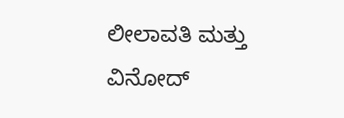ಲೀಲಾವತಿ ಮತ್ತು ವಿನೋದ್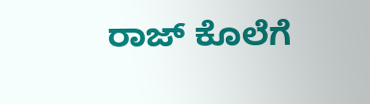ರಾಜ್ ಕೊಲೆಗೆ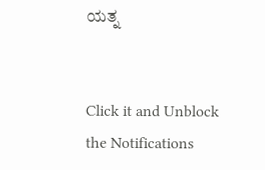ಯತ್ನ


Click it and Unblock the Notifications